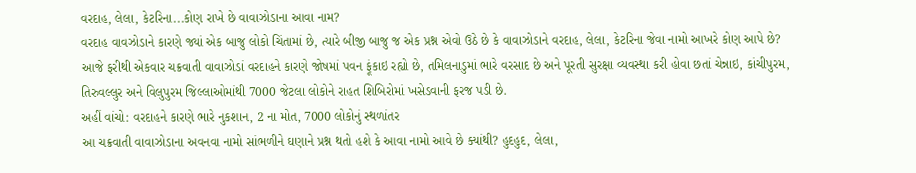વરદાહ, લેલા, કેટરિના...કોણ રાખે છે વાવાઝોડાના આવા નામ?
વરદાહ વાવઝોડાને કારણે જ્યાં એક બાજુ લોકો ચિંતામાં છે, ત્યારે બીજી બાજુ જ એક પ્રશ્ન એવો ઉઠે છે કે વાવાઝોડાને વરદાહ, લેલા, કેટરિના જેવા નામો આખરે કોણ આપે છે?
આજે ફરીથી એકવાર ચક્રવાતી વાવાઝોડાં વરદાહને કારણે જોષમાં પવન ફૂંકાઇ રહ્યો છે, તમિલનાડુમાં ભારે વરસાદ છે અને પૂરતી સુરક્ષા વ્યવસ્થા કરી હોવા છતાં ચેન્નાઇ, કાંચીપુરમ, તિરુવલ્લુર અને વિલુપુરમ જિલ્લાઓમાંથી 7000 જેટલા લોકોને રાહત શિબિરોમાં ખસેડવાની ફરજ પડી છે.
અહીં વાંચો: વરદાહને કારણે ભારે નુકશાન, 2 ના મોત, 7000 લોકોનું સ્થળાંતર
આ ચક્રવાતી વાવાઝોડાના અવનવા નામો સાંભળીને ઘણાને પ્રશ્ન થતો હશે કે આવા નામો આવે છે ક્યાંથી? હુદહુદ, લેલા,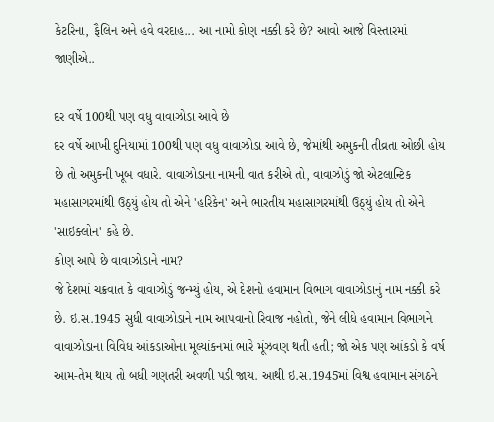કેટરિના, ફૈલિન અને હવે વરદાહ... આ નામો કોણ નક્કી કરે છે? આવો આજે વિસ્તારમાં જાણીએ..

દર વર્ષે 100થી પણ વધુ વાવાઝોડા આવે છે
દર વર્ષે આખી દુનિયામાં 100થી પણ વધુ વાવાઝોડા આવે છે, જેમાંથી અમુકની તીવ્રતા ઓછી હોય છે તો અમુકની ખૂબ વધારે. વાવાઝોડાના નામની વાત કરીએ તો, વાવાઝોડું જો એટલાન્ટિક મહાસાગરમાંથી ઉઠ્યું હોય તો એને 'હરિકેન' અને ભારતીય મહાસાગરમાંથી ઉઠ્યું હોય તો એને 'સાઇક્લોન' કહે છે.
કોણ આપે છે વાવાઝોડાને નામ?
જે દેશમાં ચક્રવાત કે વાવાઝોડું જન્મ્યું હોય, એ દેશનો હવામાન વિભાગ વાવાઝોડાનું નામ નક્કી કરે છે. ઇ.સ.1945 સુધી વાવાઝોડાને નામ આપવાનો રિવાજ નહોતો, જેને લીધે હવામાન વિભાગને વાવાઝોડાના વિવિધ આંકડાઓના મૂલ્યાંકનમાં ભારે મૂંઝવણ થતી હતી; જો એક પણ આંકડો કે વર્ષ આમ-તેમ થાય તો બધી ગણતરી અવળી પડી જાય. આથી ઇ.સ.1945માં વિશ્વ હવામાન સંગઠને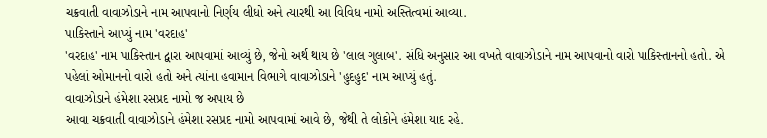ચક્રવાતી વાવાઝોડાને નામ આપવાનો નિર્ણય લીધો અને ત્યારથી આ વિવિધ નામો અસ્તિત્વમાં આવ્યા.
પાકિસ્તાને આપ્યું નામ 'વરદાહ'
'વરદાહ' નામ પાકિસ્તાન દ્વારા આપવામાં આવ્યું છે, જેનો અર્થ થાય છે 'લાલ ગુલાબ'. સંધિ અનુસાર આ વખતે વાવાઝોડાને નામ આપવાનો વારો પાકિસ્તાનનો હતો. એ પહેલાં ઓમાનનો વારો હતો અને ત્યાંના હવામાન વિભાગે વાવાઝોડાને 'હુદહુદ' નામ આપ્યું હતું.
વાવાઝોડાને હંમેશા રસપ્રદ નામો જ અપાય છે
આવા ચક્રવાતી વાવાઝોડાને હંમેશા રસપ્રદ નામો આપવામાં આવે છે, જેથી તે લોકોને હંમેશા યાદ રહે.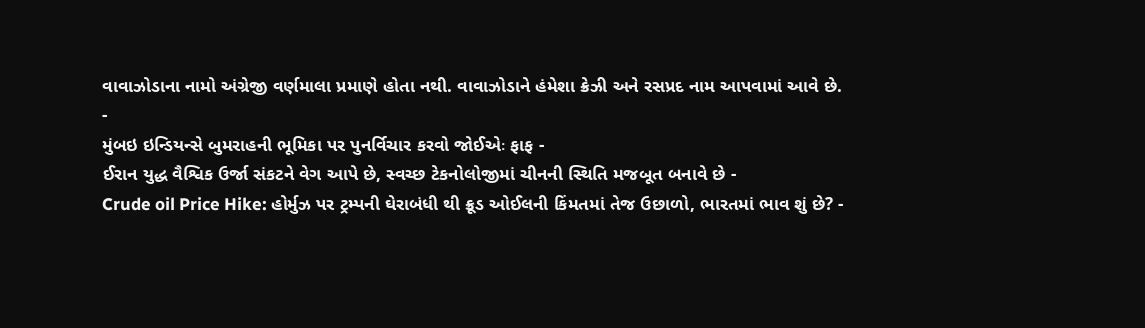વાવાઝોડાના નામો અંગ્રેજી વર્ણમાલા પ્રમાણે હોતા નથી. વાવાઝોડાને હંમેશા ક્રેઝી અને રસપ્રદ નામ આપવામાં આવે છે.
-
મુંબઇ ઇન્ડિયન્સે બુમરાહની ભૂમિકા પર પુનર્વિચાર કરવો જોઈએઃ ફાફ -
ઈરાન યુદ્ધ વૈશ્વિક ઉર્જા સંકટને વેગ આપે છે, સ્વચ્છ ટેકનોલોજીમાં ચીનની સ્થિતિ મજબૂત બનાવે છે -
Crude oil Price Hike: હોર્મુઝ પર ટ્રમ્પની ઘેરાબંધી થી ક્રૂડ ઓઈલની કિંમતમાં તેજ ઉછાળો, ભારતમાં ભાવ શું છે? -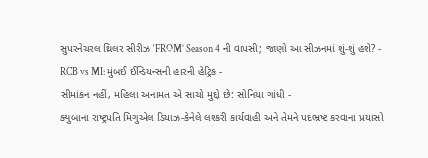સુપરનેચરલ થ્રિલર સીરીઝ ‘FROM’ Season 4 ની વાપસી; જાણો આ સીઝનમાં શું-શું હશે? -
RCB vs MI: મુંબઈ ઈન્ડિયન્સની હારની હેટ્રિક -
સીમાંકન નહીં, મહિલા અનામત એ સાચો મુદ્દો છે: સોનિયા ગાંધી -
ક્યુબાના રાષ્ટ્રપતિ મિગુએલ ડિયાઝ-કેનેલે લશ્કરી કાર્યવાહી અને તેમને પદભ્રષ્ટ કરવાના પ્રયાસો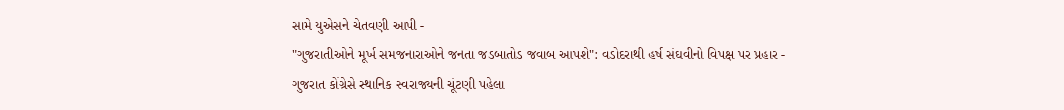સામે યુએસને ચેતવણી આપી -
"ગુજરાતીઓને મૂર્ખ સમજનારાઓને જનતા જડબાતોડ જવાબ આપશે": વડોદરાથી હર્ષ સંઘવીનો વિપક્ષ પર પ્રહાર -
ગુજરાત કોંગ્રેસે સ્થાનિક સ્વરાજ્યની ચૂંટણી પહેલા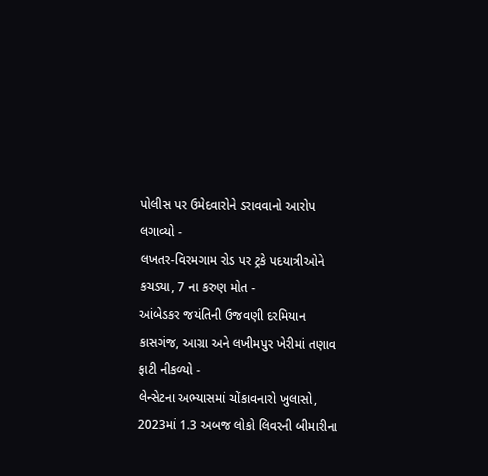પોલીસ પર ઉમેદવારોને ડરાવવાનો આરોપ લગાવ્યો -
લખતર-વિરમગામ રોડ પર ટ્રકે પદયાત્રીઓને કચડ્યા, 7 ના કરુણ મોત -
આંબેડકર જયંતિની ઉજવણી દરમિયાન કાસગંજ, આગ્રા અને લખીમપુર ખેરીમાં તણાવ ફાટી નીકળ્યો -
લેન્સેટના અભ્યાસમાં ચોંકાવનારો ખુલાસો, 2023માં 1.3 અબજ લોકો લિવરની બીમારીના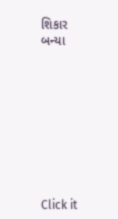શિકાર બન્યા









Click it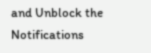and Unblock the Notifications